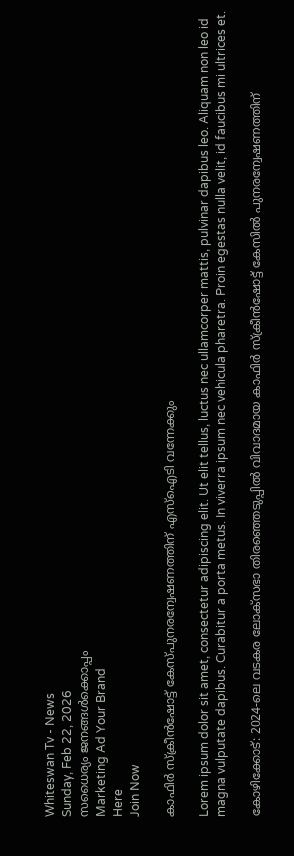Whiteswan Tv - News
Sunday, Feb 22, 2026
സധൈര്യം ജനങ്ങൾക്കൊപ്പം
Marketing Ad Your Brand
Here
Join Now

കാഫിർ സ്‌ക്രീൻഷോട്ട് കേസ്പുനരന്വേഷണത്തിന് എസ്ഐടി വന്നേക്കും

Lorem ipsum dolor sit amet, consectetur adipiscing elit. Ut elit tellus, luctus nec ullamcorper mattis, pulvinar dapibus leo. Aliquam non leo id magna vulputate dapibus. Curabitur a porta metus. In viverra ipsum nec vehicula pharetra. Proin egestas nulla velit, id faucibus mi ultrices et.

കോഴിക്കോട്: 2024-ലെ വടകര ലോക്സഭാ തിരഞ്ഞെടുപ്പിൽ വിവാദമായ കാഫിർ സ്‌ക്രീൻഷോട്ട് കേസിൽ പുനരന്വേഷണത്തിന്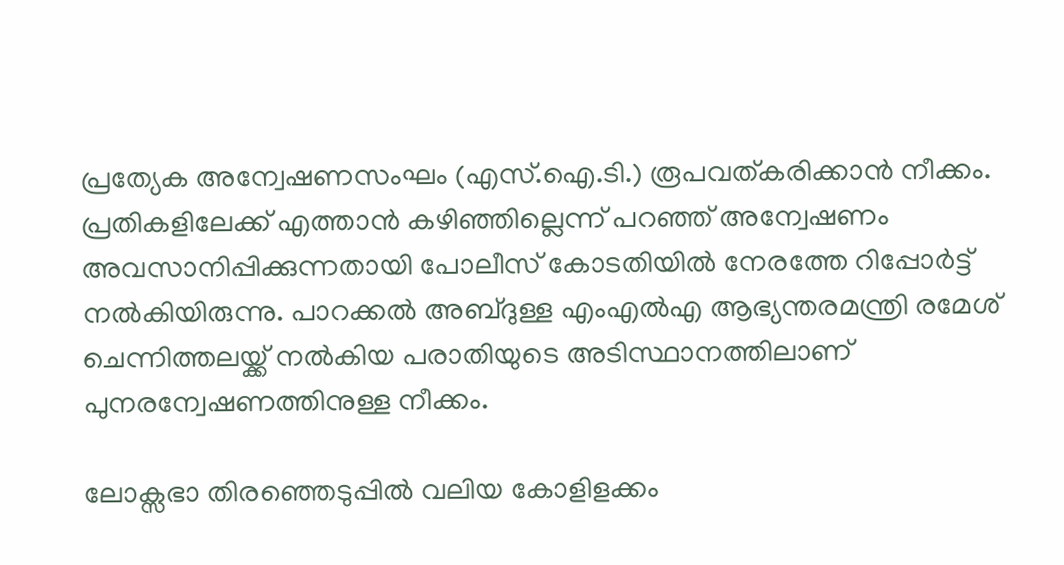പ്രത്യേക അന്വേഷണസംഘം (എസ്.ഐ.ടി.) രൂപവത്കരിക്കാൻ നീക്കം. പ്രതികളിലേക്ക് എത്താൻ കഴിഞ്ഞില്ലെന്ന് പറഞ്ഞ് അന്വേഷണം അവസാനിപ്പിക്കുന്നതായി പോലീസ് കോടതിയിൽ നേരത്തേ റിപ്പോർട്ട് നൽകിയിരുന്നു. പാറക്കൽ അബ്ദുള്ള എംഎൽഎ ആഭ്യന്തരമന്ത്രി രമേശ് ചെന്നിത്തലയ്ക്ക് നൽകിയ പരാതിയുടെ അടിസ്ഥാനത്തിലാണ് പുനരന്വേഷണത്തിനുള്ള നീക്കം.

ലോക്സഭാ തിരഞ്ഞെടുപ്പിൽ വലിയ കോളിളക്കം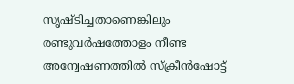സൃഷ്ടിച്ചതാണെങ്കിലും രണ്ടുവർഷത്തോളം നീണ്ട അന്വേഷണത്തിൽ സ്‌ക്രീൻഷോട്ട്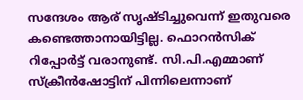സന്ദേശം ആര് സൃഷ്ടിച്ചുവെന്ന് ഇതുവരെ കണ്ടെത്താനായിട്ടില്ല. ഫൊറൻസിക് റിപ്പോർട്ട് വരാനുണ്ട്. സി.പി.എമ്മാണ് സ്‌ക്രീൻഷോട്ടിന് പിന്നിലെന്നാണ്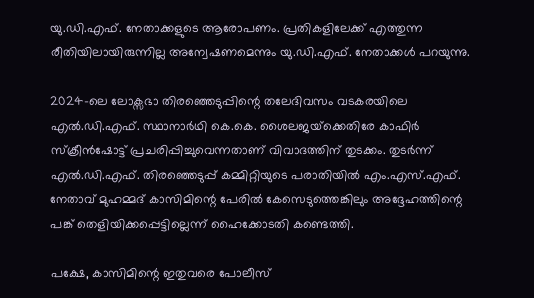യു.ഡി.എഫ്. നേതാക്കളുടെ ആരോപണം. പ്രതികളിലേക്ക് എത്തുന്ന രീതിയിലായിരുന്നില്ല അന്വേഷണമെന്നും യു.ഡി.എഫ്. നേതാക്കൾ പറയുന്നു.

2024-ലെ ലോക്സഭാ തിരഞ്ഞെടുപ്പിന്റെ തലേദിവസം വടകരയിലെ എൽ.ഡി.എഫ്. സ്ഥാനാർഥി കെ.കെ. ശൈലജയ്‌ക്കെതിരേ കാഫിർ സ്‌ക്രീൻഷോട്ട് പ്രചരിപ്പിച്ചുവെന്നതാണ് വിവാദത്തിന് തുടക്കം. തുടർന്ന് എൽ.ഡി.എഫ്. തിരഞ്ഞെടുപ്പ് കമ്മിറ്റിയുടെ പരാതിയിൽ എം.എസ്.എഫ്. നേതാവ് മുഹമ്മദ് കാസിമിന്റെ പേരിൽ കേസെടുത്തെങ്കിലും അദ്ദേഹത്തിന്റെ പങ്ക് തെളിയിക്കപ്പെട്ടില്ലെന്ന് ഹൈക്കോടതി കണ്ടെത്തി.

പക്ഷേ, കാസിമിന്റെ ഇതുവരെ പോലീസ്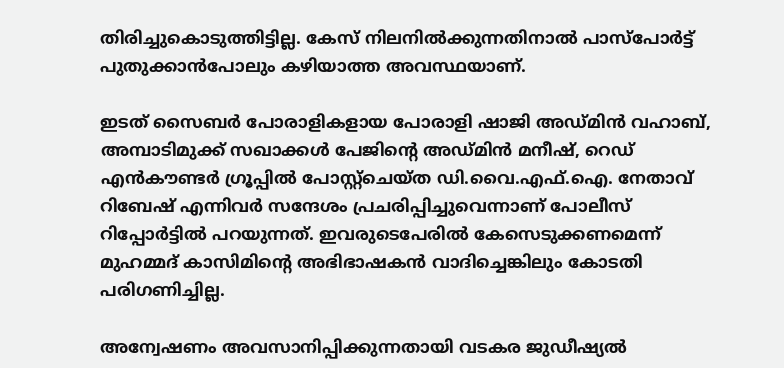തിരിച്ചുകൊടുത്തിട്ടില്ല. കേസ് നിലനിൽക്കുന്നതിനാൽ പാസ്‌പോർട്ട് പുതുക്കാൻപോലും കഴിയാത്ത അവസ്ഥയാണ്.

ഇടത് സൈബർ പോരാളികളായ പോരാളി ഷാജി അഡ്മിൻ വഹാബ്, അമ്പാടിമുക്ക് സഖാക്കൾ പേജിന്റെ അഡ്മിൻ മനീഷ്, റെഡ് എൻകൗണ്ടർ ഗ്രൂപ്പിൽ പോസ്റ്റ്‌ചെയ്ത ഡി.വൈ.എഫ്.ഐ. നേതാവ് റിബേഷ് എന്നിവർ സന്ദേശം പ്രചരിപ്പിച്ചുവെന്നാണ് പോലീസ് റിപ്പോർട്ടിൽ പറയുന്നത്. ഇവരുടെപേരിൽ കേസെടുക്കണമെന്ന് മുഹമ്മദ് കാസിമിന്റെ അഭിഭാഷകൻ വാദിച്ചെങ്കിലും കോടതി പരിഗണിച്ചില്ല.

അന്വേഷണം അവസാനിപ്പിക്കുന്നതായി വടകര ജുഡീഷ്യൽ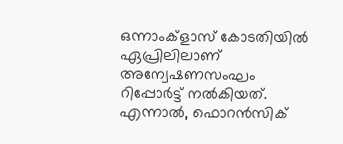ഒന്നാംക്‌ളാസ് കോടതിയിൽ ഏപ്രിലിലാണ് അന്വേഷണസംഘം റിപ്പോർട്ട് നൽകിയത്. എന്നാൽ, ഫൊറൻസിക്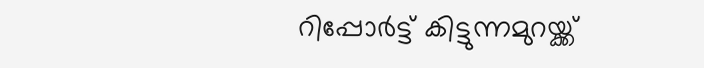റിപ്പോർട്ട് കിട്ടുന്നമുറയ്ക്ക്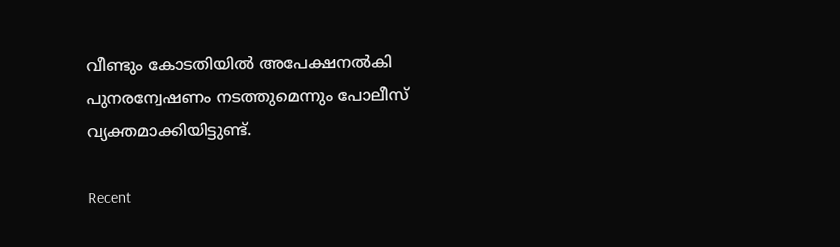വീണ്ടും കോടതിയിൽ അപേക്ഷനൽകി പുനരന്വേഷണം നടത്തുമെന്നും പോലീസ് വ്യക്തമാക്കിയിട്ടുണ്ട്.

Recent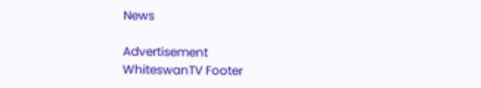News

Advertisement
WhiteswanTV Footer